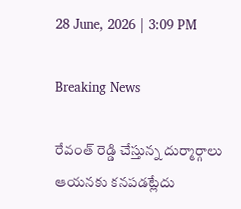28 June, 2026 | 3:09 PM

Breaking News

రేవంత్ రెడ్డి చేస్తున్న దుర్మార్గాలు ఆయనకు కనపడట్లేదు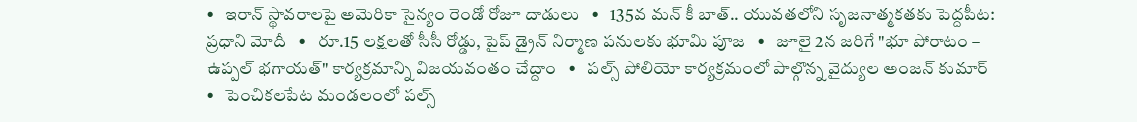•   ఇరాన్ స్థావరాలపై అమెరికా సైన్యం రెండో రోజూ దాడులు   •   135వ మన్ కీ బాత్.. యువతలోని సృజనాత్మకతకు పెద్దపీట: ప్రధాని మోదీ   •   రూ.15 లక్షలతో సీసీ రోడ్డు, పైప్ డ్రైన్ నిర్మాణ పనులకు భూమి పూజ   •   జూలై 2న జరిగే "భూ పోరాటం – ఉప్పల్ భగాయత్" కార్యక్రమాన్ని విజయవంతం చేద్దాం   •   పల్స్ పోలియో కార్యక్రమంలో పాల్గొన్న వైద్యుల అంజన్ కుమార్   •   పెంచికలపేట మండలంలో పల్స్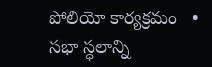పోలియో కార్యక్రమం   •   సభా స్ధలాన్ని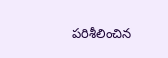పరిశీలించిన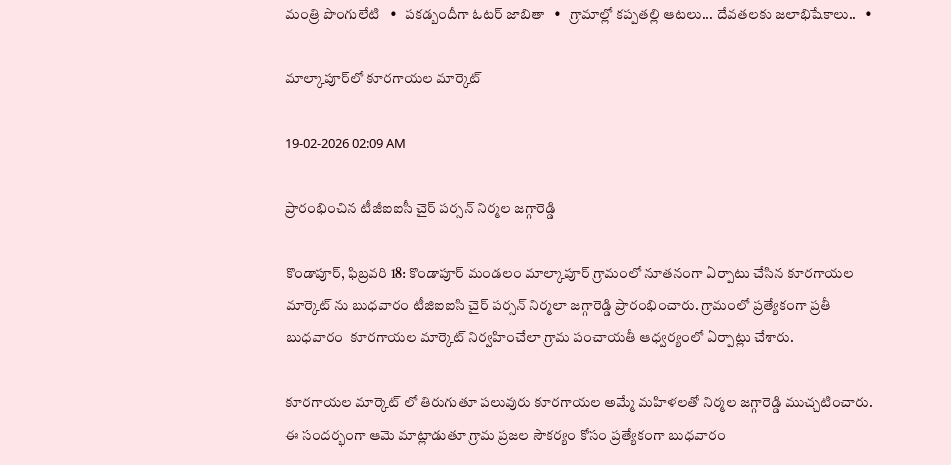మంత్రి పొంగులేటి   •   పకడ్బందీగా ఓటర్ జాబితా   •   గ్రామాల్లో కప్పతల్లి ఆటలు... దేవతలకు జలాభిషేకాలు..   •

మాల్కాపూర్‌లో కూరగాయల మార్కెట్

19-02-2026 02:09 AM

ప్రారంభించిన టీజీఐఐసీ చైర్ పర్సన్ నిర్మల జగ్గారెడ్డి

కొండాపూర్, ఫిబ్రవరి 18: కొండాపూర్ మండలం మాల్కాపూర్ గ్రామంలో నూతనంగా ఏర్పాటు చేసిన కూరగాయల మార్కెట్ ను బుధవారం టీజిఐఐసి చైర్ పర్సన్ నిర్మలా జగ్గారెడ్డి ప్రారంభించారు. గ్రామంలో ప్రత్యేకంగా ప్రతీ బుధవారం  కూరగాయల మార్కెట్ నిర్వహించేలా గ్రామ పంచాయతీ ఆధ్వర్యంలో ఏర్పాట్లు చేశారు.

కూరగాయల మార్కెట్ లో తిరుగుతూ పలువురు కూరగాయల అమ్మే మహిళలతో నిర్మల జగ్గారెడ్డి ముచ్చటించారు. ఈ సందర్భంగా ఆమె మాట్లాడుతూ గ్రామ ప్రజల సౌకర్యం కోసం ప్రత్యేకంగా బుధవారం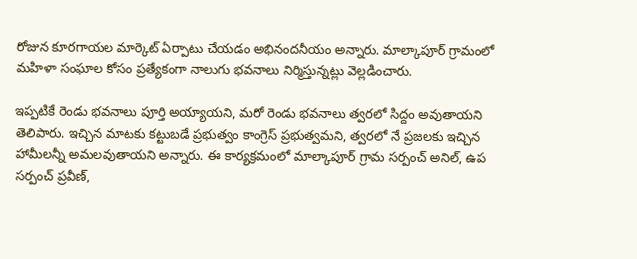రోజున కూరగాయల మార్కెట్ ఏర్పాటు చేయడం అభినందనీయం అన్నారు. మాల్కాపూర్ గ్రామంలో మహిళా సంఘాల కోసం ప్రత్యేకంగా నాలుగు భవనాలు నిర్మిస్తున్నట్లు వెల్లడించారు.

ఇప్పటికే రెండు భవనాలు పూర్తి అయ్యాయని, మరో రెండు భవనాలు త్వరలో సిద్దం అవుతాయని తెలిపారు. ఇచ్చిన మాటకు కట్టుబడే ప్రభుత్వం కాంగ్రెస్ ప్రభుత్వమని, త్వరలో నే ప్రజలకు ఇచ్చిన హామీలన్నీ అమలవుతాయని అన్నారు. ఈ కార్యక్రమంలో మాల్కాపూర్ గ్రామ సర్పంచ్ అనిల్, ఉప సర్పంచ్ ప్రవీణ్,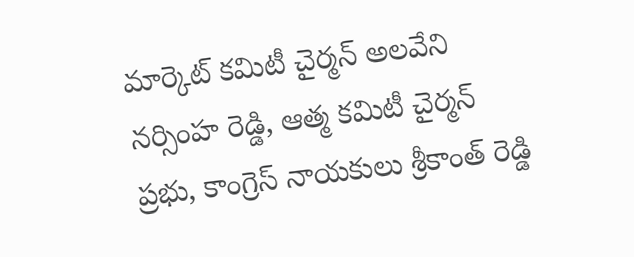మార్కెట్ కమిటీ చైర్మన్ అలవేని నర్సింహ రెడ్డి, ఆత్మ కమిటీ చైర్మన్ ప్రభు, కాంగ్రెస్ నాయకులు శ్రీకాంత్ రెడ్డి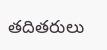తదితరులు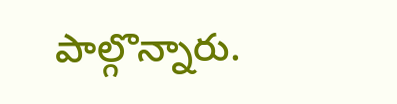పాల్గొన్నారు.